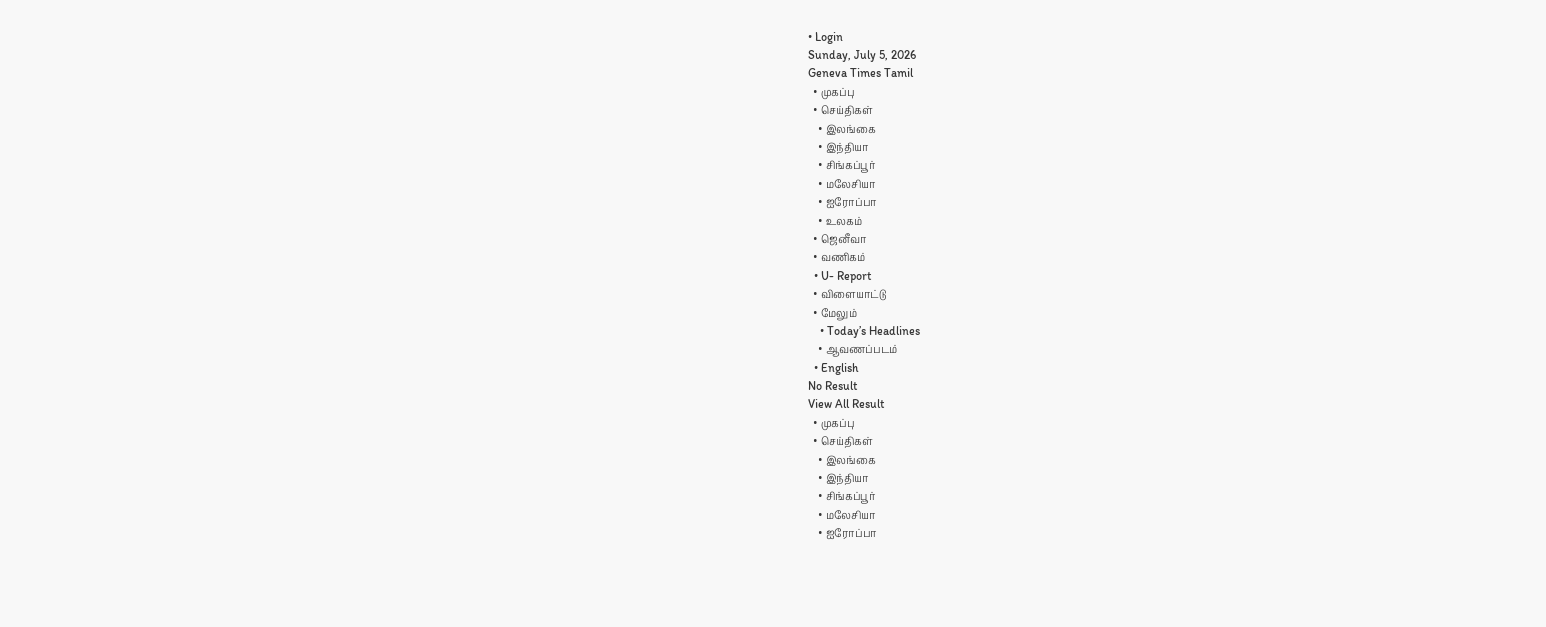• Login
Sunday, July 5, 2026
Geneva Times Tamil
  • முகப்பு
  • செய்திகள்
    • இலங்கை
    • இந்தியா
    • சிங்கப்பூர்
    • மலேசியா
    • ஐரோப்பா
    • உலகம்
  • ஜெனீவா
  • வணிகம்
  • U- Report
  • விளையாட்டு
  • மேலும்
    • Today’s Headlines
    • ஆவணப்படம்
  • English
No Result
View All Result
  • முகப்பு
  • செய்திகள்
    • இலங்கை
    • இந்தியா
    • சிங்கப்பூர்
    • மலேசியா
    • ஐரோப்பா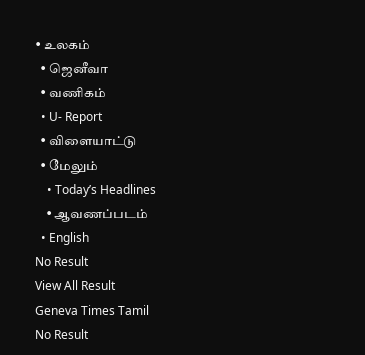• உலகம்
  • ஜெனீவா
  • வணிகம்
  • U- Report
  • விளையாட்டு
  • மேலும்
    • Today’s Headlines
    • ஆவணப்படம்
  • English
No Result
View All Result
Geneva Times Tamil
No Result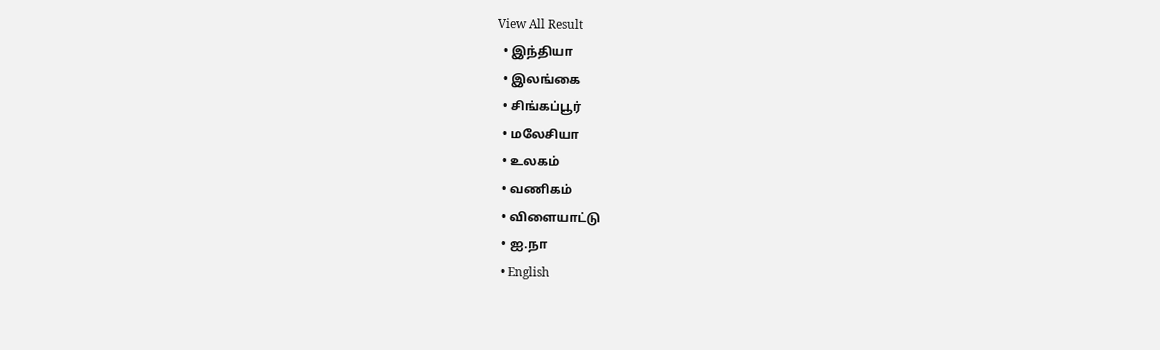View All Result
  • இந்தியா
  • இலங்கை
  • சிங்கப்பூர்
  • மலேசியா
  • உலகம்
  • வணிகம்
  • விளையாட்டு
  • ஐ.நா
  • English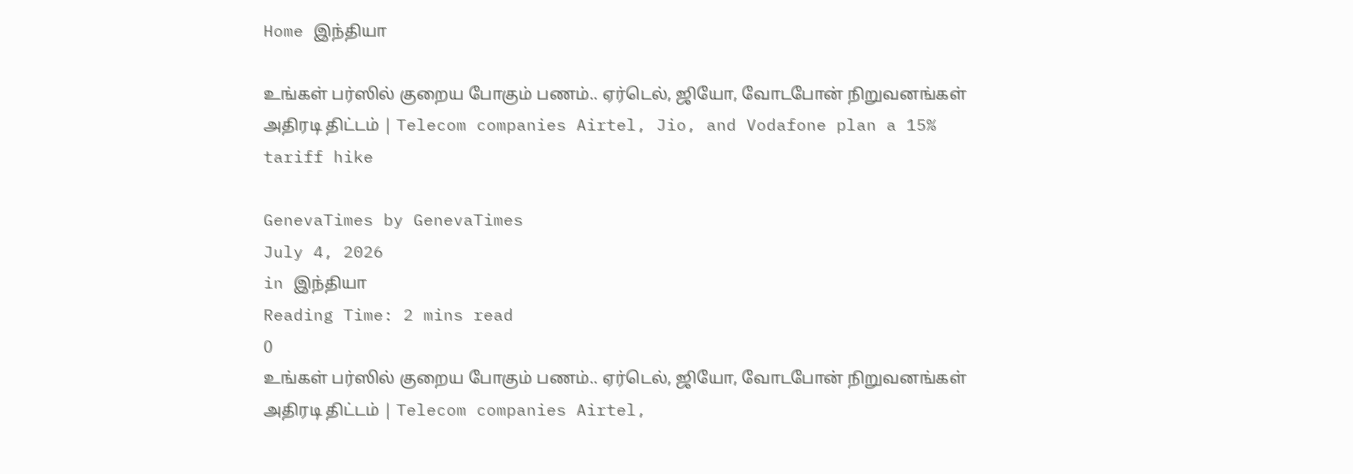Home இந்தியா

உங்கள் பர்ஸில் குறைய போகும் பணம்.. ஏர்டெல், ஜியோ, வோடபோன் நிறுவனங்கள் அதிரடி திட்டம் | Telecom companies Airtel, Jio, and Vodafone plan a 15% tariff hike

GenevaTimes by GenevaTimes
July 4, 2026
in இந்தியா
Reading Time: 2 mins read
0
உங்கள் பர்ஸில் குறைய போகும் பணம்.. ஏர்டெல், ஜியோ, வோடபோன் நிறுவனங்கள் அதிரடி திட்டம் | Telecom companies Airtel,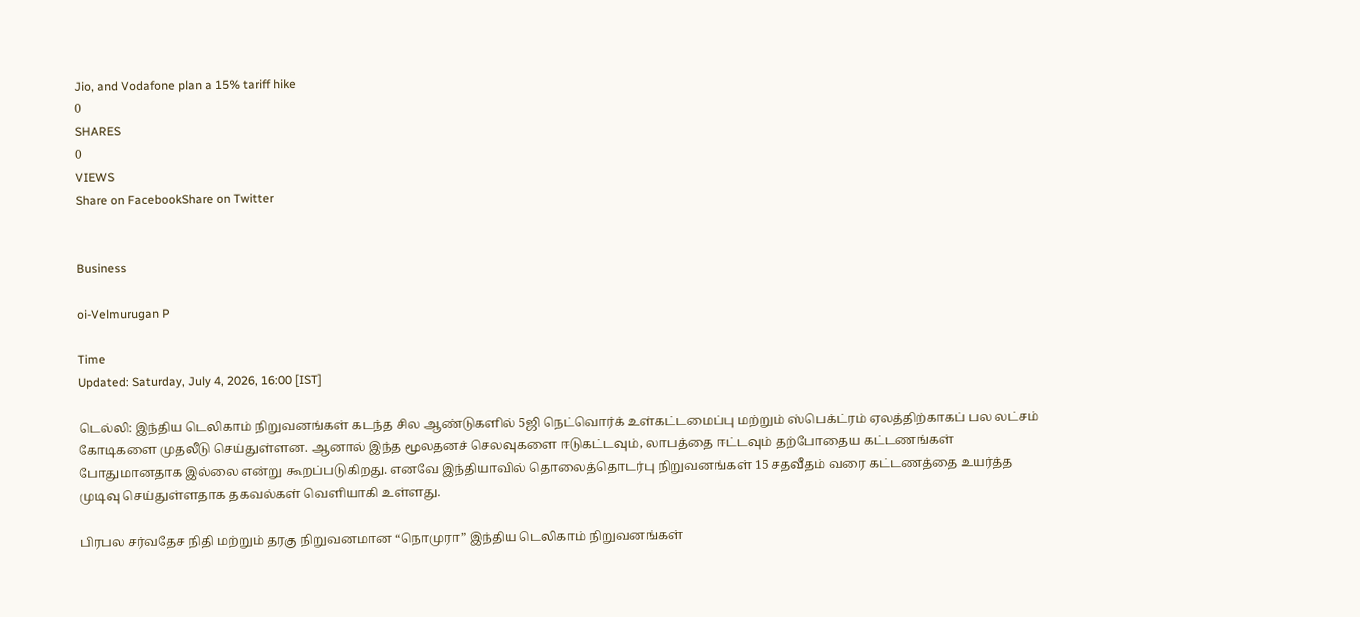Jio, and Vodafone plan a 15% tariff hike
0
SHARES
0
VIEWS
Share on FacebookShare on Twitter


Business

oi-Velmurugan P

Time
Updated: Saturday, July 4, 2026, 16:00 [IST]

டெல்லி: இந்திய டெலிகாம் நிறுவனங்கள் கடந்த சில ஆண்டுகளில் 5ஜி நெட்வொர்க் உள்கட்டமைப்பு மற்றும் ஸ்பெக்ட்ரம் ஏலத்திற்காகப் பல லட்சம் கோடிகளை முதலீடு செய்துள்ளன. ஆனால் இந்த மூலதனச் செலவுகளை ஈடுகட்டவும், லாபத்தை ஈட்டவும் தற்போதைய கட்டணங்கள் போதுமானதாக இல்லை என்று கூறப்படுகிறது. எனவே இந்தியாவில் தொலைத்தொடர்பு நிறுவனங்கள் 15 சதவீதம் வரை கட்டணத்தை உயர்த்த முடிவு செய்துள்ளதாக தகவல்கள் வெளியாகி உள்ளது.

பிரபல சர்வதேச நிதி மற்றும் தரகு நிறுவனமான “நொமுரா” இந்திய டெலிகாம் நிறுவனங்கள்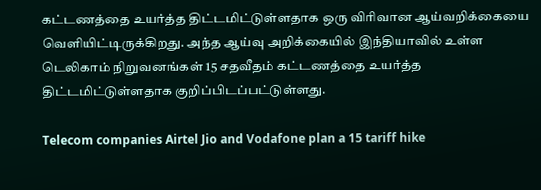கட்டணத்தை உயர்த்த திட்டமிட்டுள்ளதாக ஒரு விரிவான ஆய்வறிக்கையை வெளியிட்டிருக்கிறது. அந்த ஆய்வு அறிக்கையில் இந்தியாவில் உள்ள டெலிகாம் நிறுவனங்கள் 15 சதவீதம் கட்டணத்தை உயர்த்த திட்டமிட்டுள்ளதாக குறிப்பிடப்பட்டுள்ளது.

Telecom companies Airtel Jio and Vodafone plan a 15 tariff hike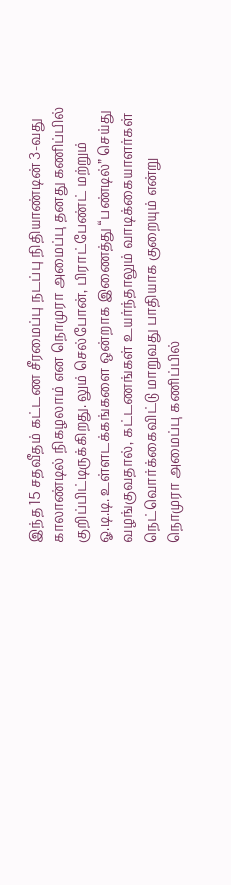இந்த 15 சதவீதம் கட்டண சீரமைப்பு நடப்பு நிதியாண்டின் 3-வது காலாண்டில் நிகழலாம் என நொமுரா அமைப்பு தனது கணிப்பில் குறிப்பிட்டிருக்கிறது. லும் செல்போன், பிராட்பேண்ட் மற்றும் ஓ.டி.டி. உள்ளடக்கங்களை ஒன்றாக இணைத்து “பண்டில்” செய்து வழங்குவதால், கட்டணங்கள் உயர்ந்தாலும் வாடிக்கையாளர்கள் நெட்வொர்க்கைவிட்டு மாறுவது பாதியாக குறையும் என்று நொமுரா அமைப்பு கணிப்பில்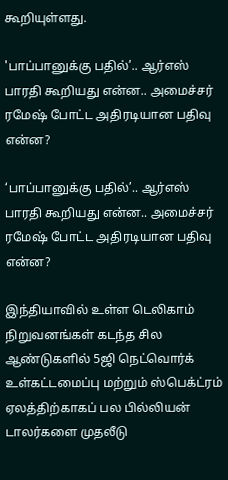கூறியுள்ளது.

'பாப்பானுக்கு பதில்’.. ஆர்எஸ் பாரதி கூறியது என்ன.. அமைச்சர் ரமேஷ் போட்ட அதிரடியான பதிவு என்ன?

‘பாப்பானுக்கு பதில்’.. ஆர்எஸ் பாரதி கூறியது என்ன.. அமைச்சர் ரமேஷ் போட்ட அதிரடியான பதிவு என்ன?

இந்தியாவில் உள்ள டெலிகாம் நிறுவனங்கள் கடந்த சில ஆண்டுகளில் 5ஜி நெட்வொர்க் உள்கட்டமைப்பு மற்றும் ஸ்பெக்ட்ரம் ஏலத்திற்காகப் பல பில்லியன் டாலர்களை முதலீடு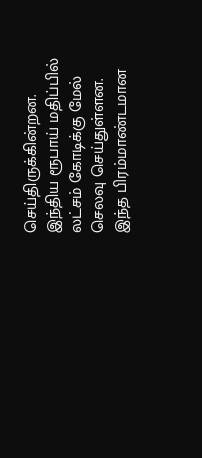செய்திருக்கின்றன. இந்திய ரூபாய் மதிப்பில் லட்சம் கோடிக்கு மேல் செலவு செய்துள்ளன. இந்த பிரம்மாண்டமான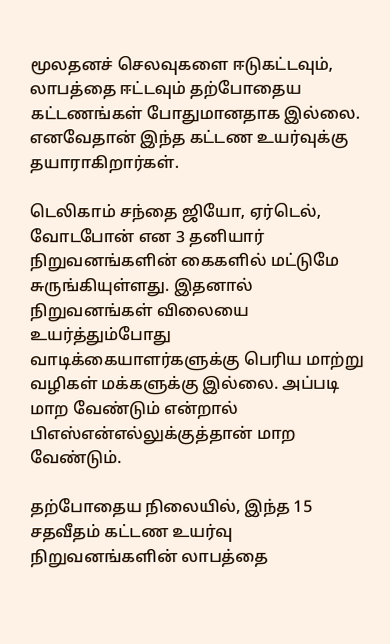மூலதனச் செலவுகளை ஈடுகட்டவும், லாபத்தை ஈட்டவும் தற்போதைய கட்டணங்கள் போதுமானதாக இல்லை. எனவேதான் இந்த கட்டண உயர்வுக்கு தயாராகிறார்கள்.

டெலிகாம் சந்தை ஜியோ, ஏர்டெல், வோடபோன் என 3 தனியார் நிறுவனங்களின் கைகளில் மட்டுமே சுருங்கியுள்ளது. இதனால் நிறுவனங்கள் விலையை உயர்த்தும்போது வாடிக்கையாளர்களுக்கு பெரிய மாற்று வழிகள் மக்களுக்கு இல்லை. அப்படி மாற வேண்டும் என்றால் பிஎஸ்என்எல்லுக்குத்தான் மாற வேண்டும்.

தற்போதைய நிலையில், இந்த 15 சதவீதம் கட்டண உயர்வு நிறுவனங்களின் லாபத்தை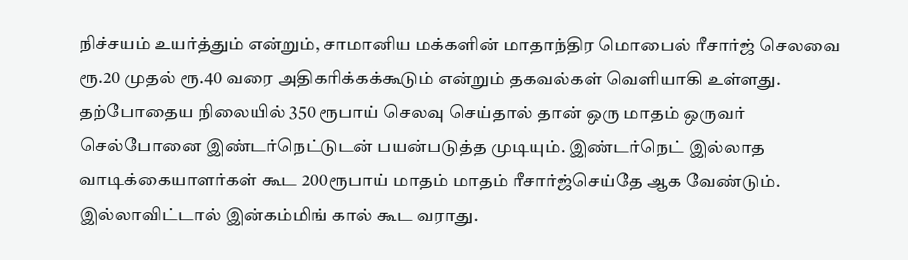நிச்சயம் உயர்த்தும் என்றும், சாமானிய மக்களின் மாதாந்திர மொபைல் ரீசார்ஜ் செலவை ரூ.20 முதல் ரூ.40 வரை அதிகரிக்கக்கூடும் என்றும் தகவல்கள் வெளியாகி உள்ளது. தற்போதைய நிலையில் 350 ரூபாய் செலவு செய்தால் தான் ஒரு மாதம் ஒருவர் செல்போனை இண்டர்நெட்டுடன் பயன்படுத்த முடியும். இண்டர்நெட் இல்லாத வாடிக்கையாளர்கள் கூட 200ரூபாய் மாதம் மாதம் ரீசார்ஜ்செய்தே ஆக வேண்டும். இல்லாவிட்டால் இன்கம்மிங் கால் கூட வராது.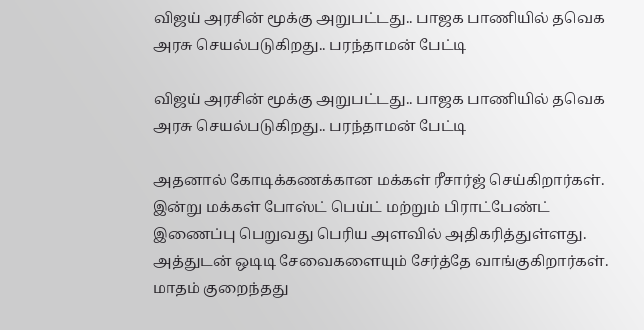விஜய் அரசின் மூக்கு அறுபட்டது.. பாஜக பாணியில் தவெக அரசு செயல்படுகிறது.. பரந்தாமன் பேட்டி

விஜய் அரசின் மூக்கு அறுபட்டது.. பாஜக பாணியில் தவெக அரசு செயல்படுகிறது.. பரந்தாமன் பேட்டி

அதனால் கோடிக்கணக்கான மக்கள் ரீசார்ஜ் செய்கிறார்கள். இன்று மக்கள் போஸ்ட் பெய்ட் மற்றும் பிராட்பேண்ட் இணைப்பு பெறுவது பெரிய அளவில் அதிகரித்துள்ளது. அத்துடன் ஒடிடி சேவைகளையும் சேர்த்தே வாங்குகிறார்கள். மாதம் குறைந்தது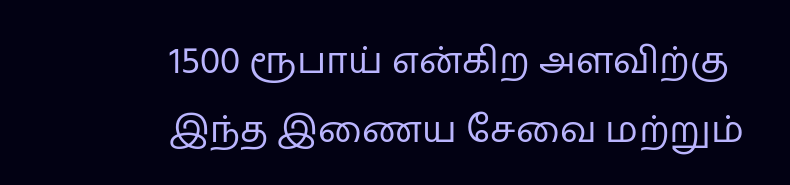1500 ரூபாய் என்கிற அளவிற்கு இந்த இணைய சேவை மற்றும்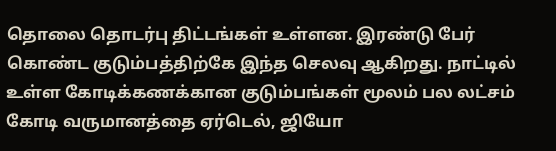தொலை தொடர்பு திட்டங்கள் உள்ளன. இரண்டு பேர் கொண்ட குடும்பத்திற்கே இந்த செலவு ஆகிறது. நாட்டில் உள்ள கோடிக்கணக்கான குடும்பங்கள் மூலம் பல லட்சம் கோடி வருமானத்தை ஏர்டெல், ஜியோ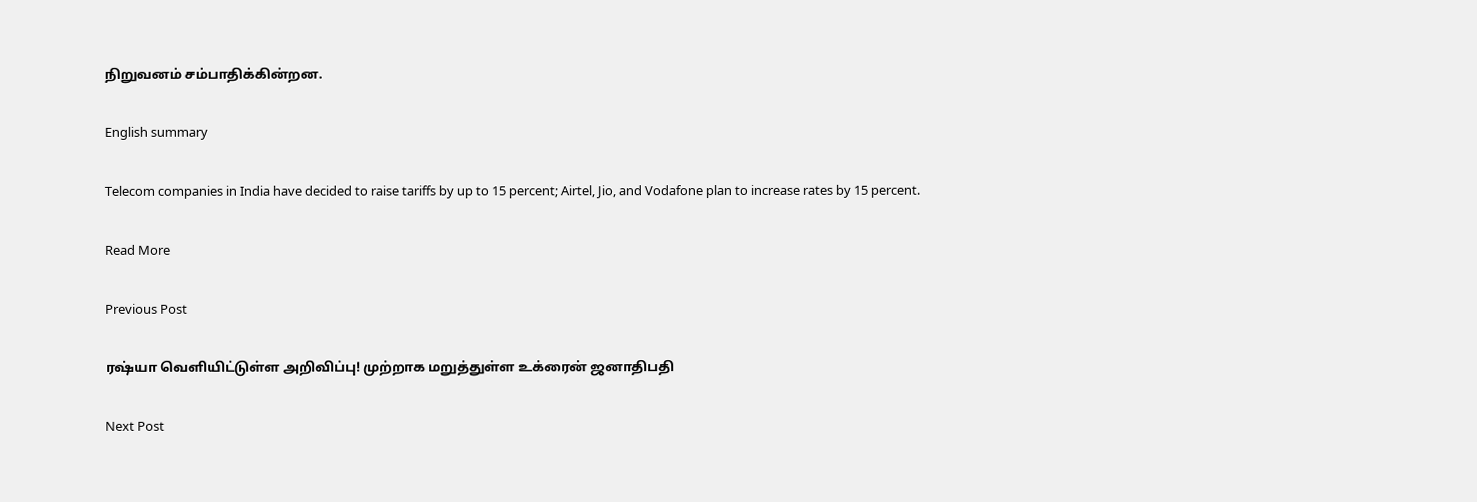நிறுவனம் சம்பாதிக்கின்றன.

English summary

Telecom companies in India have decided to raise tariffs by up to 15 percent; Airtel, Jio, and Vodafone plan to increase rates by 15 percent.

Read More

Previous Post

ரஷ்யா வெளியிட்டுள்ள அறிவிப்பு! முற்றாக மறுத்துள்ள உக்ரைன் ஜனாதிபதி

Next Post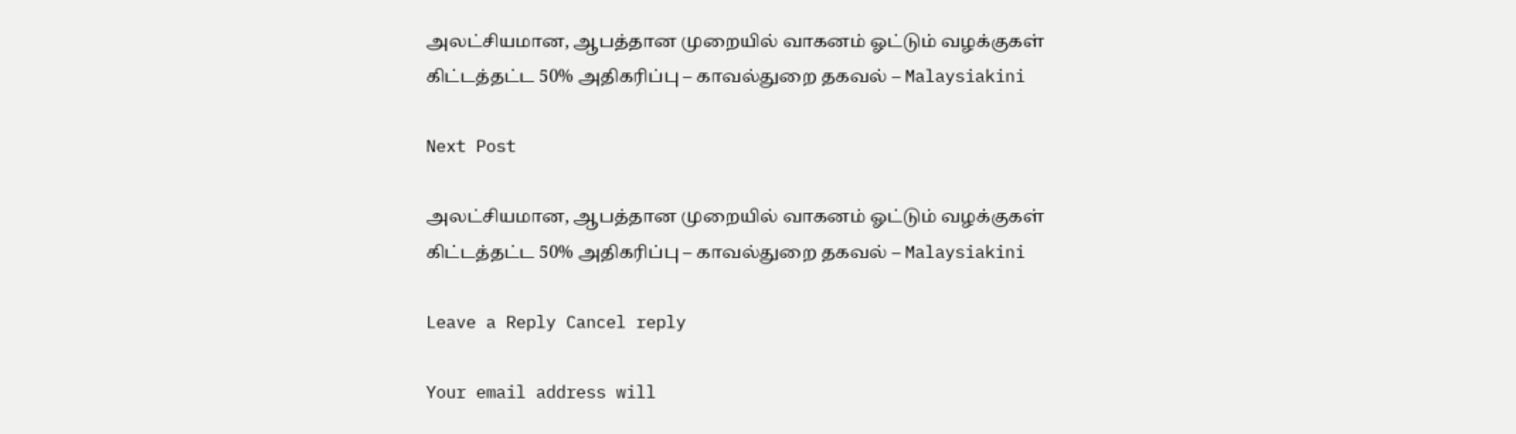அலட்சியமான, ஆபத்தான முறையில் வாகனம் ஓட்டும் வழக்குகள் கிட்டத்தட்ட 50% அதிகரிப்பு – காவல்துறை தகவல் – Malaysiakini

Next Post

அலட்சியமான, ஆபத்தான முறையில் வாகனம் ஓட்டும் வழக்குகள் கிட்டத்தட்ட 50% அதிகரிப்பு – காவல்துறை தகவல் – Malaysiakini

Leave a Reply Cancel reply

Your email address will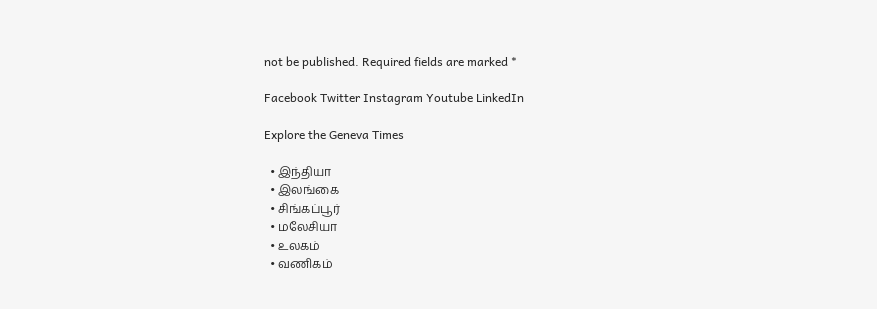not be published. Required fields are marked *

Facebook Twitter Instagram Youtube LinkedIn

Explore the Geneva Times

  • இந்தியா
  • இலங்கை
  • சிங்கப்பூர்
  • மலேசியா
  • உலகம்
  • வணிகம்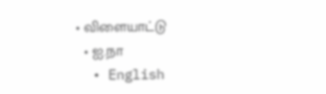• விளையாட்டு
  • ஐ.நா
  • English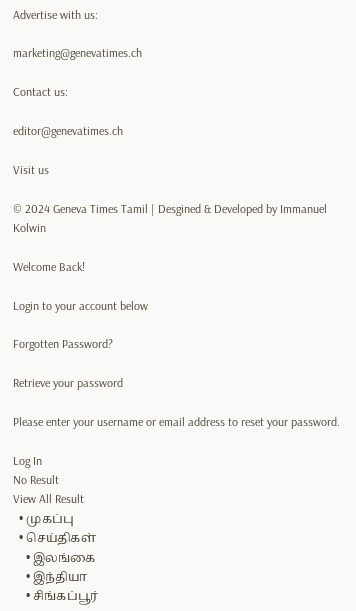Advertise with us:

marketing@genevatimes.ch

Contact us:

editor@genevatimes.ch

Visit us

© 2024 Geneva Times Tamil | Desgined & Developed by Immanuel Kolwin

Welcome Back!

Login to your account below

Forgotten Password?

Retrieve your password

Please enter your username or email address to reset your password.

Log In
No Result
View All Result
  • முகப்பு
  • செய்திகள்
    • இலங்கை
    • இந்தியா
    • சிங்கப்பூர்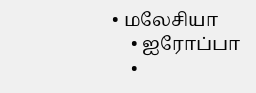• மலேசியா
    • ஐரோப்பா
    •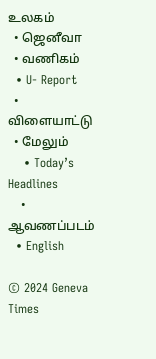உலகம்
  • ஜெனீவா
  • வணிகம்
  • U- Report
  • விளையாட்டு
  • மேலும்
    • Today’s Headlines
    • ஆவணப்படம்
  • English

© 2024 Geneva Times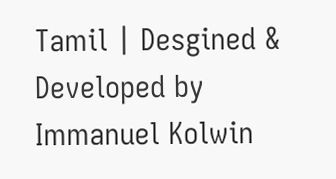Tamil | Desgined & Developed by Immanuel Kolwin